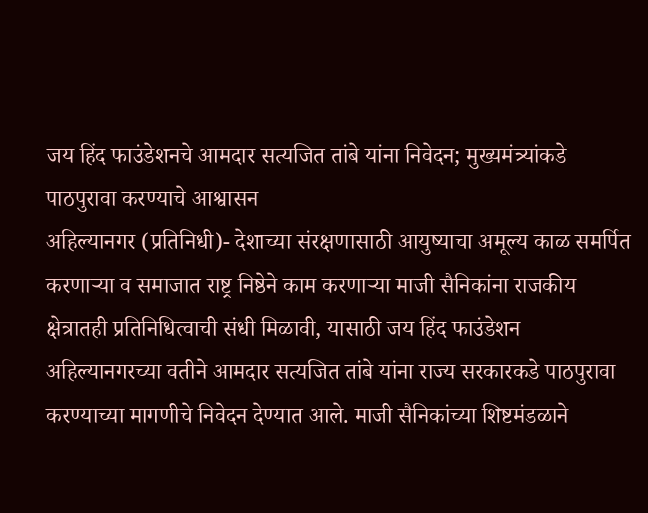जय हिंद फाउंडेशनचे आमदार सत्यजित तांबे यांना निवेदन; मुख्यमंत्र्यांकडे पाठपुरावा करण्याचे आश्वासन
अहिल्यानगर (प्रतिनिधी)- देशाच्या संरक्षणासाठी आयुष्याचा अमूल्य काळ समर्पित करणाऱ्या व समाजात राष्ट्र निष्ठेने काम करणाऱ्या माजी सैनिकांना राजकीय क्षेत्रातही प्रतिनिधित्वाची संधी मिळावी, यासाठी जय हिंद फाउंडेशन अहिल्यानगरच्या वतीने आमदार सत्यजित तांबे यांना राज्य सरकारकडे पाठपुरावा करण्याच्या मागणीचे निवेदन देण्यात आले. माजी सैनिकांच्या शिष्टमंडळाने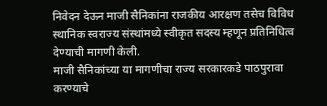निवेदन देऊन माजी सैनिकांना राजकीय आरक्षण तसेच विविध स्थानिक स्वराज्य संस्थांमध्ये स्वीकृत सदस्य म्हणून प्रतिनिधित्व देण्याची मागणी केली.
माजी सैनिकांच्या या मागणीचा राज्य सरकारकडे पाठपुरावा करण्याचे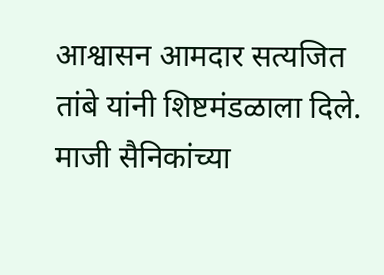आश्वासन आमदार सत्यजित तांबे यांनी शिष्टमंडळाला दिले. माजी सैनिकांच्या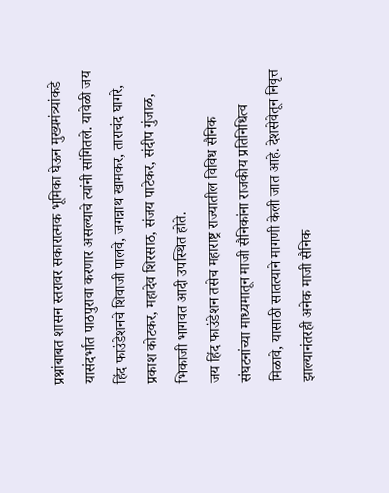प्रश्नांबाबत शासन स्तरावर सकारात्मक भूमिका घेऊन मुख्यमंत्र्यांकडे यासंदर्भात पाठपुरावा करणार असल्याचे त्यांनी सांगितले. यावेळी जय हिंद फाउंडेशनचे शिवाजी पालवे, जगन्नाथ खामकर, ताराचंद घागरे, प्रकाश कोटकर, महादेव शिरसाठ, संजय पाटेकर, संदीप गुंजाळ, भिकाजी भागवत आदी उपस्थित होते.
जय हिंद फाउंडेशन तसेच महाराष्ट्र राज्यातील विविध सैनिक संघटनांच्या माध्यमातून माजी सैनिकांना राजकीय प्रतिनिधित्व मिळावे, यासाठी सातत्याने मागणी केली जात आहे. देशसेवेतून निवृत्त झाल्यानंतरही अनेक माजी सैनिक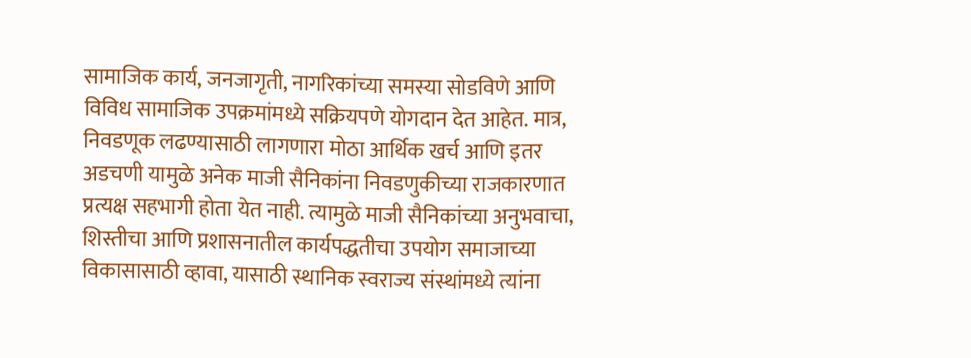सामाजिक कार्य, जनजागृती, नागरिकांच्या समस्या सोडविणे आणि विविध सामाजिक उपक्रमांमध्ये सक्रियपणे योगदान देत आहेत. मात्र, निवडणूक लढण्यासाठी लागणारा मोठा आर्थिक खर्च आणि इतर अडचणी यामुळे अनेक माजी सैनिकांना निवडणुकीच्या राजकारणात प्रत्यक्ष सहभागी होता येत नाही. त्यामुळे माजी सैनिकांच्या अनुभवाचा, शिस्तीचा आणि प्रशासनातील कार्यपद्धतीचा उपयोग समाजाच्या विकासासाठी व्हावा, यासाठी स्थानिक स्वराज्य संस्थांमध्ये त्यांना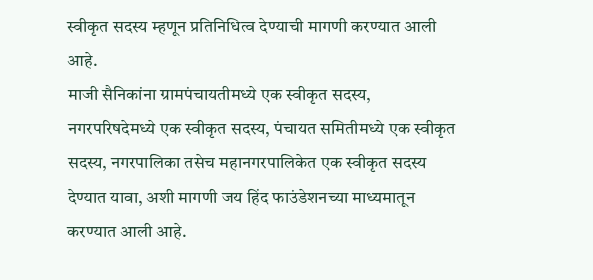स्वीकृत सदस्य म्हणून प्रतिनिधित्व देण्याची मागणी करण्यात आली आहे.
माजी सैनिकांना ग्रामपंचायतीमध्ये एक स्वीकृत सदस्य, नगरपरिषदेमध्ये एक स्वीकृत सदस्य, पंचायत समितीमध्ये एक स्वीकृत सदस्य, नगरपालिका तसेच महानगरपालिकेत एक स्वीकृत सदस्य देण्यात यावा, अशी मागणी जय हिंद फाउंडेशनच्या माध्यमातून करण्यात आली आहे.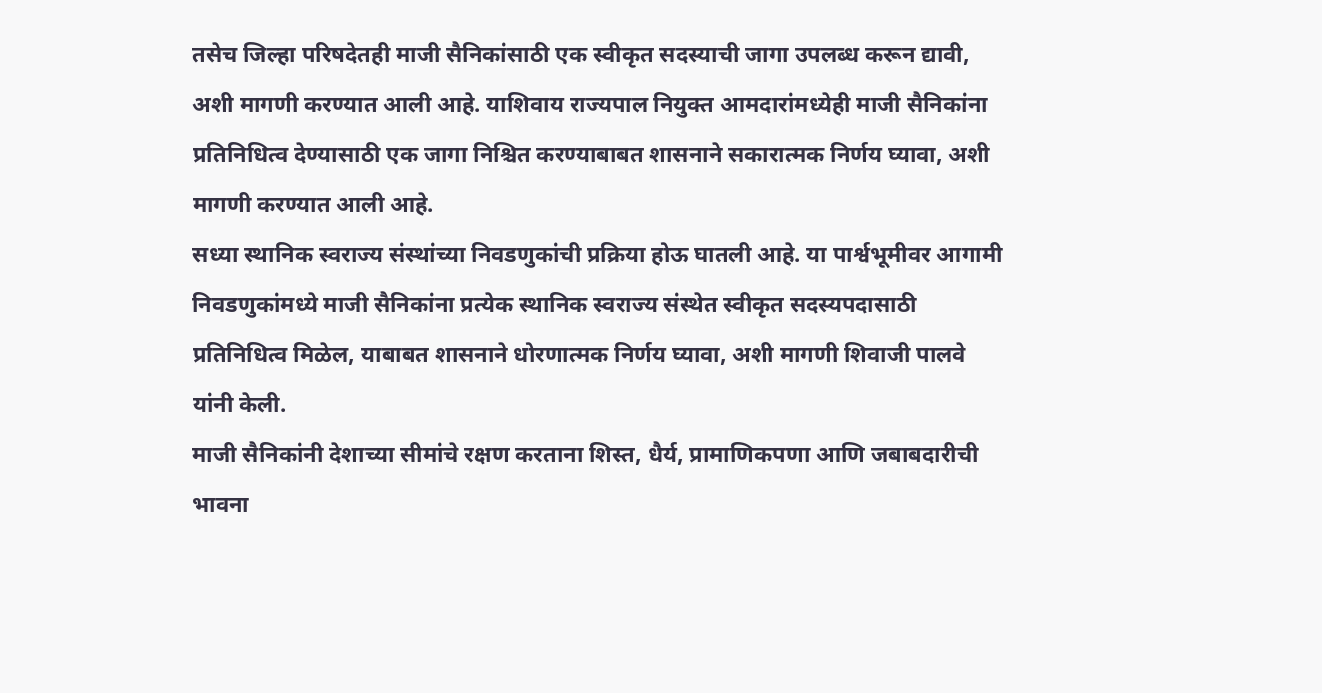तसेच जिल्हा परिषदेतही माजी सैनिकांसाठी एक स्वीकृत सदस्याची जागा उपलब्ध करून द्यावी, अशी मागणी करण्यात आली आहे. याशिवाय राज्यपाल नियुक्त आमदारांमध्येही माजी सैनिकांना प्रतिनिधित्व देण्यासाठी एक जागा निश्चित करण्याबाबत शासनाने सकारात्मक निर्णय घ्यावा, अशी मागणी करण्यात आली आहे.
सध्या स्थानिक स्वराज्य संस्थांच्या निवडणुकांची प्रक्रिया होऊ घातली आहे. या पार्श्वभूमीवर आगामी निवडणुकांमध्ये माजी सैनिकांना प्रत्येक स्थानिक स्वराज्य संस्थेत स्वीकृत सदस्यपदासाठी प्रतिनिधित्व मिळेल, याबाबत शासनाने धोरणात्मक निर्णय घ्यावा, अशी मागणी शिवाजी पालवे यांनी केली.
माजी सैनिकांनी देशाच्या सीमांचे रक्षण करताना शिस्त, धैर्य, प्रामाणिकपणा आणि जबाबदारीची भावना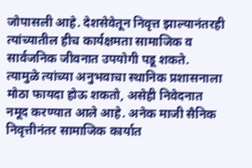जोपासली आहे. देशसेवेतून निवृत्त झाल्यानंतरही त्यांच्यातील हीच कार्यक्षमता सामाजिक व सार्वजनिक जीवनात उपयोगी पडू शकते. त्यामुळे त्यांच्या अनुभवाचा स्थानिक प्रशासनाला मोठा फायदा होऊ शकतो, असेही निवेदनात नमूद करण्यात आले आहे. अनेक माजी सैनिक निवृत्तीनंतर सामाजिक कार्यात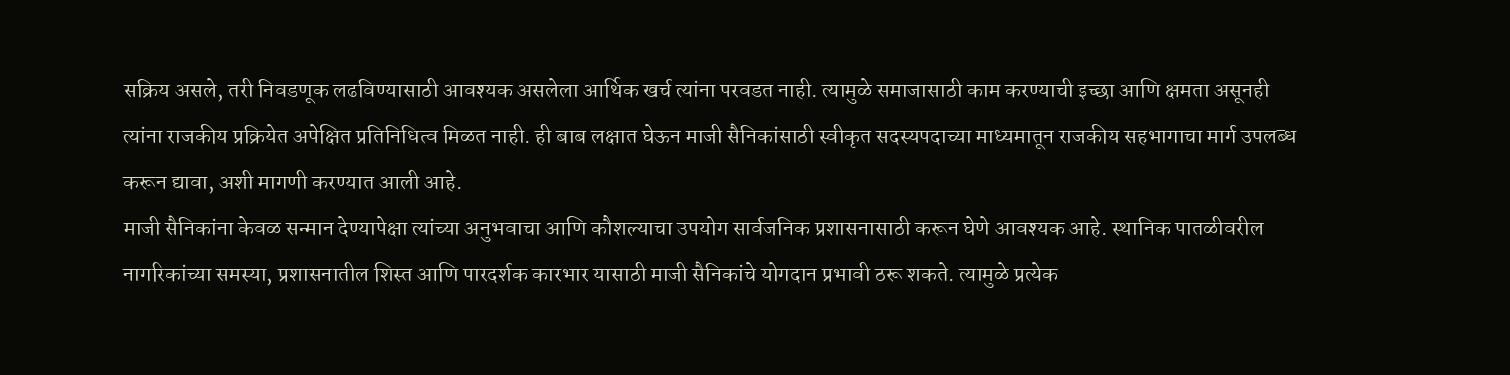सक्रिय असले, तरी निवडणूक लढविण्यासाठी आवश्यक असलेला आर्थिक खर्च त्यांना परवडत नाही. त्यामुळे समाजासाठी काम करण्याची इच्छा आणि क्षमता असूनही त्यांना राजकीय प्रक्रियेत अपेक्षित प्रतिनिधित्व मिळत नाही. ही बाब लक्षात घेऊन माजी सैनिकांसाठी स्वीकृत सदस्यपदाच्या माध्यमातून राजकीय सहभागाचा मार्ग उपलब्ध करून द्यावा, अशी मागणी करण्यात आली आहे.
माजी सैनिकांना केवळ सन्मान देण्यापेक्षा त्यांच्या अनुभवाचा आणि कौशल्याचा उपयोग सार्वजनिक प्रशासनासाठी करून घेणे आवश्यक आहे. स्थानिक पातळीवरील नागरिकांच्या समस्या, प्रशासनातील शिस्त आणि पारदर्शक कारभार यासाठी माजी सैनिकांचे योगदान प्रभावी ठरू शकते. त्यामुळे प्रत्येक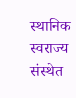स्थानिक स्वराज्य संस्थेत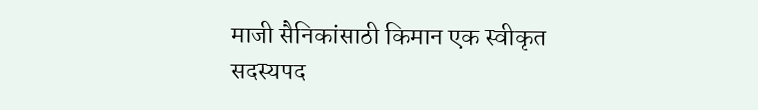माजी सैनिकांसाठी किमान एक स्वीकृत सदस्यपद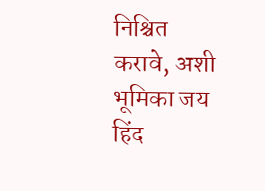निश्चित करावे, अशी भूमिका जय हिंद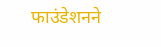फाउंडेशनने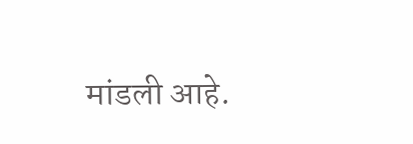मांडली आहे.